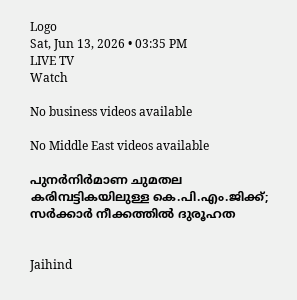Logo
Sat, Jun 13, 2026 • 03:35 PM
LIVE TV
Watch

No business videos available

No Middle East videos available

പുനർനിർമാണ ചുമതല കരിമ്പട്ടികയിലുള്ള കെ.പി.എം.ജിക്ക്; സര്‍ക്കാര്‍ നീക്കത്തില്‍ ദുരൂഹത


Jaihind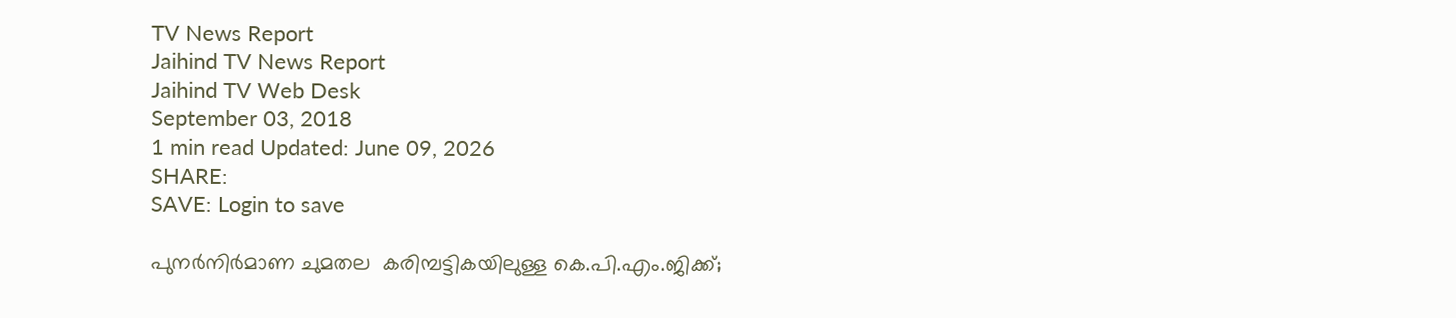TV News Report
Jaihind TV News Report
Jaihind TV Web Desk
September 03, 2018
1 min read Updated: June 09, 2026
SHARE:
SAVE: Login to save

പുനർനിർമാണ ചുമതല  കരിമ്പട്ടികയിലുള്ള കെ.പി.എം.ജിക്ക്;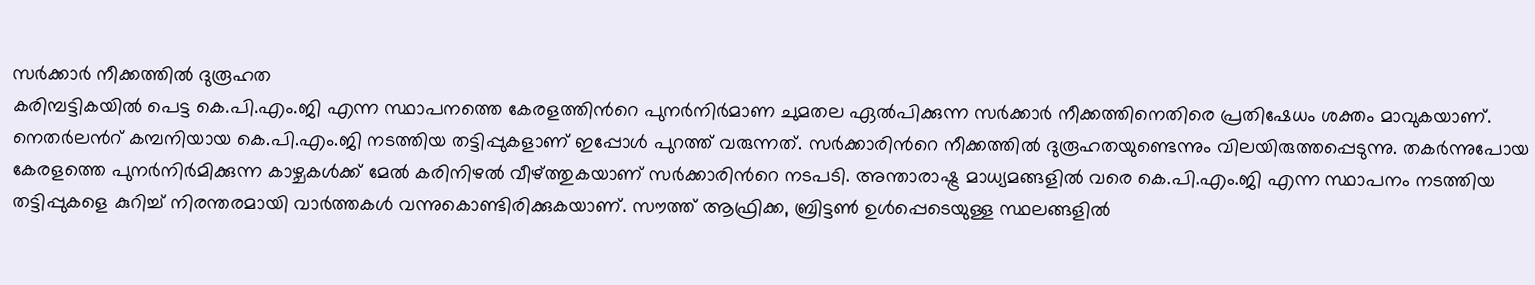സര്‍ക്കാര്‍ നീക്കത്തില്‍ ദുരൂഹത
കരിമ്പട്ടികയിൽ പെട്ട കെ.പി.എം.ജി എന്ന സ്ഥാപനത്തെ കേരളത്തിന്‍റെ പുനർനിർമാണ ചുമതല ഏൽപിക്കുന്ന സർക്കാർ നീക്കത്തിനെതിരെ പ്രതിഷേധം ശക്തം മാവുകയാണ്. നെതർലന്‍റ് കമ്പനിയായ കെ.പി.എം.ജി നടത്തിയ തട്ടിപ്പുകളാണ് ഇപ്പോൾ പുറത്ത് വരുന്നത്. സർക്കാരിന്‍റെ നീക്കത്തിൽ ദുരൂഹതയുണ്ടെന്നും വിലയിരുത്തപ്പെടുന്നു. തകർന്നുപോയ കേരളത്തെ പുനർനിർമിക്കുന്ന കാഴ്ചകൾക്ക് മേൽ കരിനിഴൽ വീഴ്ത്തുകയാണ് സർക്കാരിന്‍റെ നടപടി. അന്താരാഷ്ട്ര മാധ്യമങ്ങളിൽ വരെ കെ.പി.എം.ജി എന്ന സ്ഥാപനം നടത്തിയ തട്ടിപ്പുകളെ കുറിച്ച് നിരന്തരമായി വാർത്തകൾ വന്നുകൊണ്ടിരിക്കുകയാണ്. സൗത്ത് ആഫ്രിക്ക, ബ്രിട്ടൺ ഉൾപ്പെടെയുള്ള സ്ഥലങ്ങളിൽ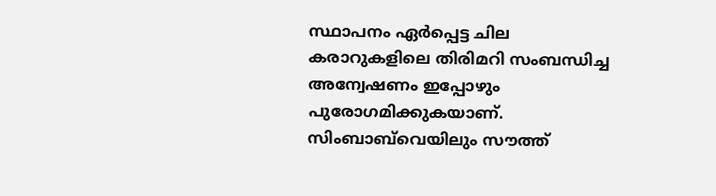സ്ഥാപനം ഏർപ്പെട്ട ചില കരാറുകളിലെ തിരിമറി സംബന്ധിച്ച അന്വേഷണം ഇപ്പോഴും പുരോഗമിക്കുകയാണ്. സിംബാബ്‌വെയിലും സൗത്ത്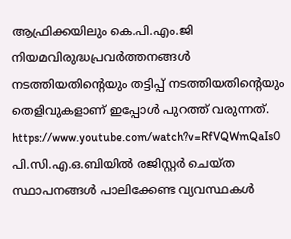ആഫ്രിക്കയിലും കെ.പി.എം.ജി നിയമവിരുദ്ധപ്രവർത്തനങ്ങൾ നടത്തിയതിന്റെയും തട്ടിപ്പ് നടത്തിയതിന്റെയും തെളിവുകളാണ് ഇപ്പോൾ പുറത്ത് വരുന്നത്. https://www.youtube.com/watch?v=RfVQWmQaIs0 പി.സി.എ.ഒ.ബിയിൽ രജിസ്റ്റർ ചെയ്ത സ്ഥാപനങ്ങൾ പാലിക്കേണ്ട വ്യവസ്ഥകൾ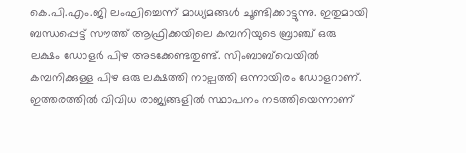കെ.പി.എം.ജി ലംഘിച്ചെന്ന് മാധ്യമങ്ങൾ ചൂണ്ടിക്കാട്ടുന്നു. ഇതുമായി ബന്ധപ്പെട്ട് സൗത്ത് ആഫ്രിക്കയിലെ കമ്പനിയുടെ ബ്രാഞ്ച് ഒരു ലക്ഷം ഡോളർ പിഴ അടക്കേണ്ടതുണ്ട്. സിംബാബ്‌വെയിൽ കമ്പനിക്കുള്ള പിഴ ഒരു ലക്ഷത്തി നാല്പത്തി ഒന്നായിരം ഡോളറാണ്. ഇത്തരത്തിൽ വിവിധ രാജ്യങ്ങളിൽ സ്ഥാപനം നടത്തിയെന്നാണ്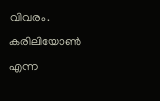വിവരം. കരിലിയോൺ എന്ന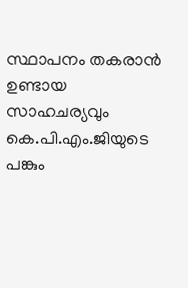സ്ഥാപനം തകരാൻ ഉണ്ടായ സാഹചര്യവും കെ.പി.എം.ജിയുടെ പങ്കും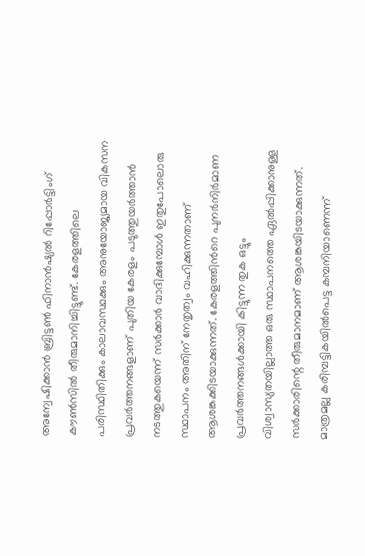അന്വേഷിക്കാൻ ബ്രിട്ടൺ ഫിനാൻഷ്യൽ റിപ്പോർട്ടിംഗ് കൗൺസിൽ തീരുമാനിച്ചിട്ടുണ്ട്. കേരളത്തിലെ പരിസ്ഥിതിക്കും കാലാവസ്ഥക്കും അനുയോജ്യമായ വികസന പ്രവർത്തനങ്ങളാണ് പുതിയ കേരളം പടുത്തുയർത്താൻ നടത്തുകയെന്ന് സർക്കാർ വാദിക്കുമ്പോൾ ഇതുപോലൊരു സ്ഥാപനം അതിന് നേതൃത്വം വഹിക്കുന്നതാണ് ആശങ്കക്കിടയാക്കുന്നത്. കേരളത്തിന്‍റെ പുനർനിർമാണ പ്രവർത്തനങ്ങൾക്കായി കിട്ടുന്ന തുക ഒട്ടും വിശ്വാസ്യതയില്ലാത്ത ഒരു സ്ഥാപനത്തെ ഏൽപ്പിക്കാനുള്ള സർക്കാരിന്റെ തീരുമാനമാണ് ആശങ്കയിടയാക്കുന്നത്. മാത്രമല്ല കരിമ്പട്ടികയിൽപെട്ട കമ്പനിയാണെന്ന്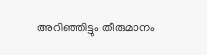അറിഞ്ഞിട്ടും തീരുമാനം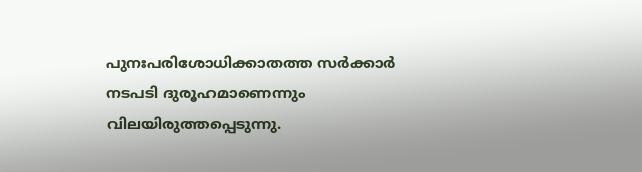പുനഃപരിശോധിക്കാതത്ത സർക്കാർ നടപടി ദുരൂഹമാണെന്നും വിലയിരുത്തപ്പെടുന്നു.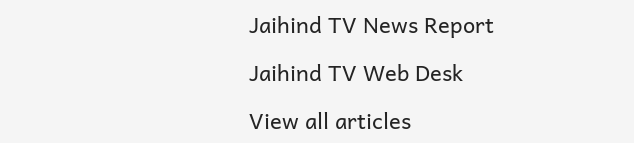Jaihind TV News Report

Jaihind TV Web Desk

View all articles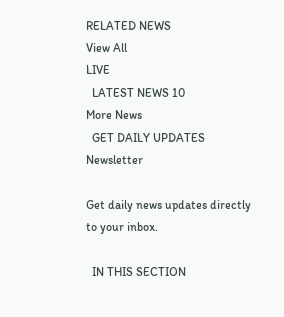RELATED NEWS
View All
LIVE
  LATEST NEWS 10
More News
  GET DAILY UPDATES
Newsletter

Get daily news updates directly to your inbox.

  IN THIS SECTION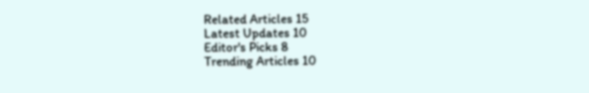Related Articles 15
Latest Updates 10
Editor's Picks 8
Trending Articles 10